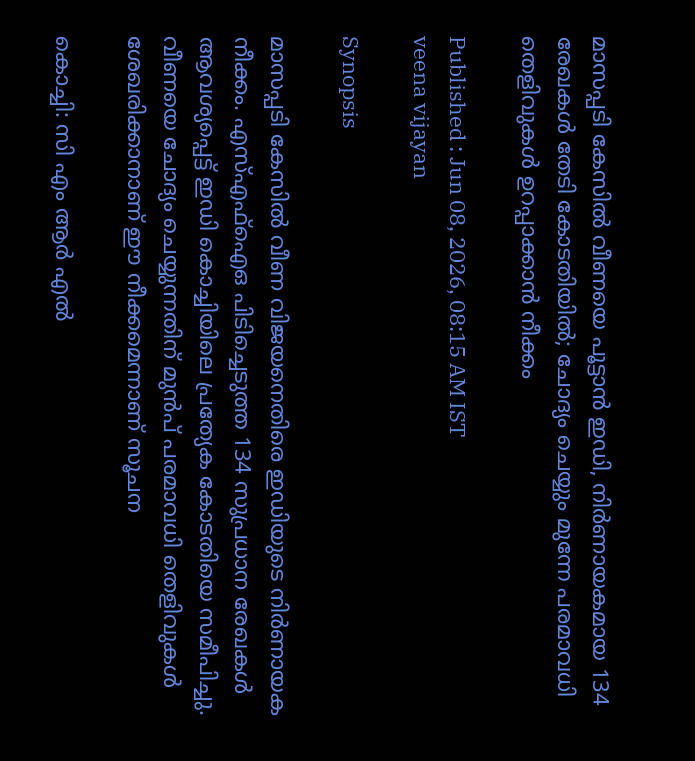മാസപ്പടി കേസിൽ വീണയെ പൂട്ടാൻ ഇഡി, നിർണായകമായ 134 രേഖകൾ തേടി കോടതിയിൽ; ചോദ്യം ചെയ്യും മുന്നേ പരമാവധി തെളിവുകൾ ഉറപ്പാക്കാൻ നീക്കം

Published : Jun 08, 2026, 08:15 AM IST
veena vijayan

Synopsis

മാസപ്പടി കേസിൽ വീണ വിജയനെതിരെ ഇഡിയുടെ നിർണായക നീക്കം. എസ്എഫ്ഐഒ പിടിച്ചെടുത്ത 134 സുപ്രധാന രേഖകൾ ആവശ്യപ്പെട്ട് ഇഡി കൊച്ചിയിലെ പ്രത്യേക കോടതിയെ സമീപിച്ചു. വീണയെ ചോദ്യം ചെയ്യുന്നതിന് മുൻപ് പരമാവധി തെളിവുകൾ ശേഖരിക്കാനാണ് ഈ നീക്കമെന്നാണ് സൂചന

കൊച്ചി: സി എം ആര്‍ എൽ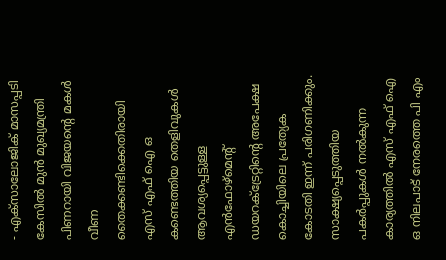- എക്സാലോജിക് മാസപ്പടി കേസിൽ മുൻ മുഖ്യമന്ത്രി പിണറായി വിജയന്‍റെ മകൾ വീണ തൈക്കണ്ടിക്കെതിരായി എസ് എഫ് ഐ ഒ കണ്ടെത്തിയ തെളിവുകൾ ആവശ്യപ്പെട്ടുള്ള എൻഫോഴ്മെന്‍റ് ഡയറക്ട്രേറ്റിന്‍റെ അപേക്ഷ കൊച്ചിയിലെ പ്രത്യേക കോടതി ഇന്ന് പരിഗണിക്കും. സാക്ഷ്യപ്പെടുത്തിയ പകര്‍പ്പുകൾ നൽകുന്ന കാര്യത്തിൽ എസ് എഫ് ഐ ഒ നിലപാട് നേരത്തെ പി എം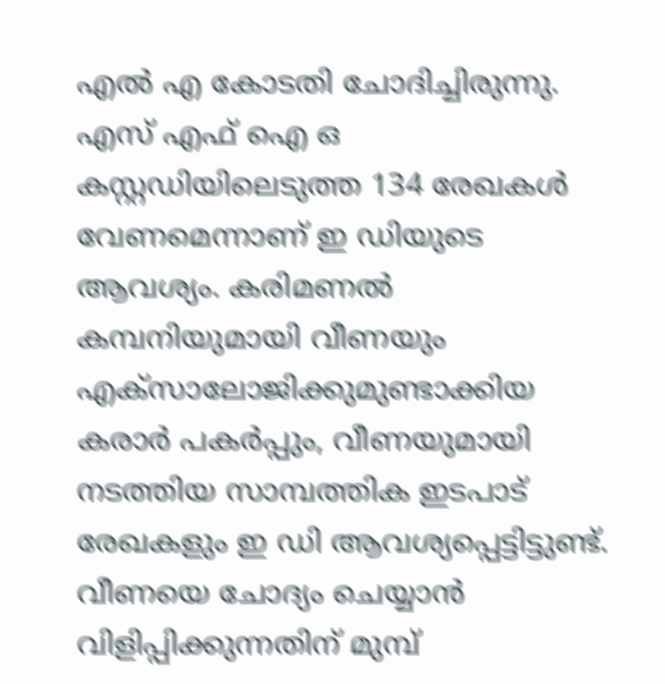എൽ എ കോടതി ചോദിച്ചിരുന്നു. എസ് എഫ് ഐ ഒ കസ്റ്റഡിയിലെടുത്ത 134 രേഖകൾ വേണമെന്നാണ് ഇ ഡിയുടെ ആവശ്യം. കരിമണൽ കമ്പനിയുമായി വീണയും എക്സാലോജിക്കുമുണ്ടാക്കിയ കരാർ പകർപ്പും, വീണയുമായി നടത്തിയ സാമ്പത്തിക ഇടപാട് രേഖകളും ഇ ഡി ആവശ്യപ്പെട്ടിട്ടുണ്ട്. വീണയെ ചോദ്യം ചെയ്യാൻ വിളിപ്പിക്കുന്നതിന് മുമ്പ്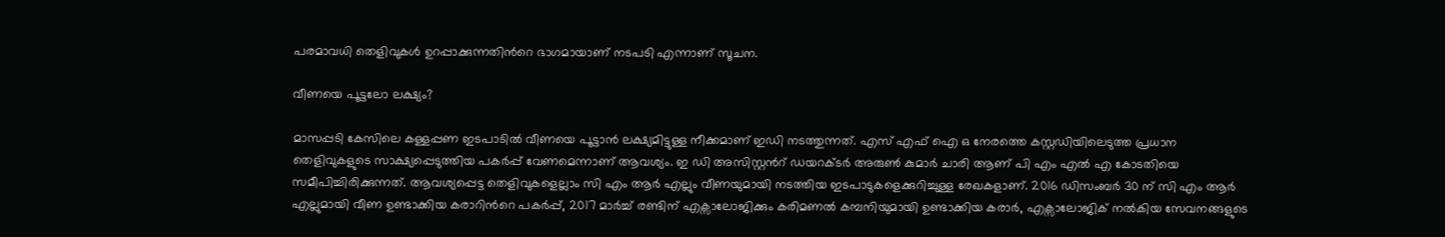പരമാവധി തെളിവുകൾ ഉറപ്പാക്കുന്നതിന്‍റെ ഭാഗമായാണ് നടപടി എന്നാണ് സൂചന.

വീണയെ പൂട്ടലോ ലക്ഷ്യം?

മാസപ്പടി കേസിലെ കള്ളപ്പണ ഇടപാടിൽ വീണയെ പൂട്ടാൻ ലക്ഷ്യമിട്ടുള്ള നീക്കമാണ് ഇഡി നടത്തുന്നത്. എസ് എഫ് ഐ ഒ നേരത്തെ കസ്റ്റഡിയിലെടുത്ത പ്രധാന തെളിവുകളുടെ സാക്ഷ്യപ്പെടുത്തിയ പകർപ്പ് വേണമെന്നാണ് ആവശ്യം. ഇ ഡി അസിസ്റ്റന്‍റ് ഡയറക്ടർ അരുൺ കുമാർ ചാരി ആണ് പി എം എൽ എ കോടതിയെ സമീപിച്ചിരിക്കുന്നത്. ആവശ്യപ്പെട്ട തെളിവുകളെല്ലാം സി എം ആർ എല്ലും വീണയുമായി നടത്തിയ ഇടപാടുകളെക്കുറിച്ചുള്ള രേഖകളാണ്. 2016 ഡിസംബർ 30 ന് സി എം ആർ എല്ലുമായി വീണ ഉണ്ടാക്കിയ കരാറിന്‍റെ പകർപ്പ്, 2017 മാർച്ച് രണ്ടിന് എക്സാലോജിക്കും കരിമണൽ കമ്പനിയുമായി ഉണ്ടാക്കിയ കരാർ, എക്സാലോജിക് നൽകിയ സേവനങ്ങളുടെ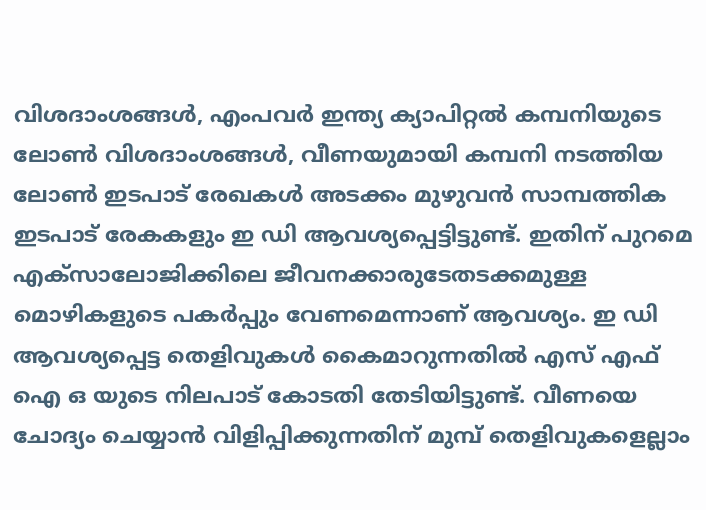വിശദാംശങ്ങൾ, എംപവർ ഇന്ത്യ ക്യാപിറ്റൽ കമ്പനിയുടെ ലോൺ വിശദാംശങ്ങൾ, വീണയുമായി കമ്പനി നടത്തിയ ലോൺ ഇടപാട് രേഖകൾ അടക്കം മുഴുവൻ സാമ്പത്തിക ഇടപാട് രേകകളും ഇ ഡി ആവശ്യപ്പെട്ടിട്ടുണ്ട്. ഇതിന് പുറമെ എക്സാലോജിക്കിലെ ജീവനക്കാരുടേതടക്കമുള്ള മൊഴികളുടെ പകർപ്പും വേണമെന്നാണ് ആവശ്യം. ഇ ഡി ആവശ്യപ്പെട്ട തെളിവുകൾ കൈമാറുന്നതിൽ എസ് എഫ് ഐ ഒ യുടെ നിലപാട് കോടതി തേടിയിട്ടുണ്ട്. വീണയെ ചോദ്യം ചെയ്യാൻ വിളിപ്പിക്കുന്നതിന് മുമ്പ് തെളിവുകളെല്ലാം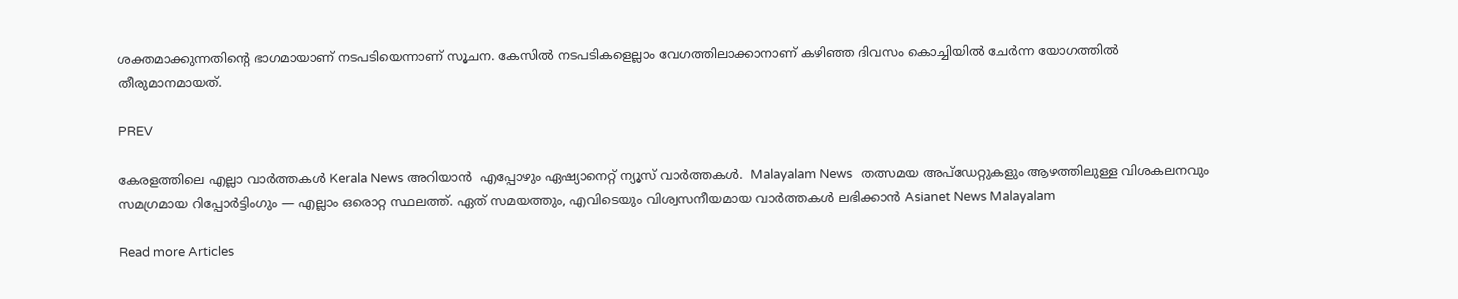ശക്തമാക്കുന്നതിന്‍റെ ഭാഗമായാണ് നടപടിയെന്നാണ് സൂചന. കേസിൽ നടപടികളെല്ലാം വേഗത്തിലാക്കാനാണ് കഴിഞ്ഞ ദിവസം കൊച്ചിയിൽ ചേർന്ന യോഗത്തിൽ തീരുമാനമായത്.

PREV

കേരളത്തിലെ എല്ലാ വാർത്തകൾ Kerala News അറിയാൻ  എപ്പോഴും ഏഷ്യാനെറ്റ് ന്യൂസ് വാർത്തകൾ.  Malayalam News   തത്സമയ അപ്‌ഡേറ്റുകളും ആഴത്തിലുള്ള വിശകലനവും സമഗ്രമായ റിപ്പോർട്ടിംഗും — എല്ലാം ഒരൊറ്റ സ്ഥലത്ത്. ഏത് സമയത്തും, എവിടെയും വിശ്വസനീയമായ വാർത്തകൾ ലഭിക്കാൻ Asianet News Malayalam

Read more Articles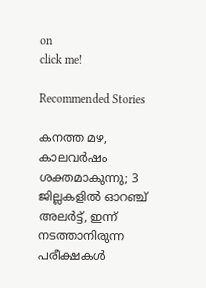on
click me!

Recommended Stories

കനത്ത മഴ, കാലവർഷം ശക്തമാകുന്നു; 3 ജില്ലകളിൽ ഓറഞ്ച് അലർട്ട്, ഇന്ന് നടത്താനിരുന്ന പരീക്ഷകൾ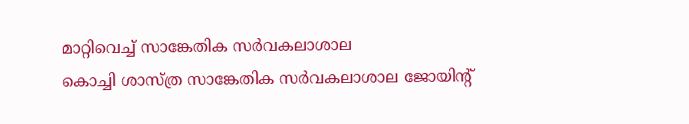മാറ്റിവെച്ച് സാങ്കേതിക സർവകലാശാല
കൊച്ചി ശാസ്ത്ര സാങ്കേതിക സർവകലാശാല ജോയിന്റ്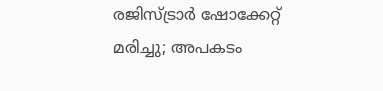രജിസ്ട്രാർ ഷോക്കേറ്റ് മരിച്ചു; അപകടം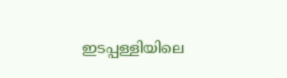ഇടപ്പള്ളിയിലെ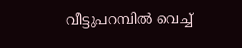വീട്ടുപറമ്പിൽ വെച്ച്